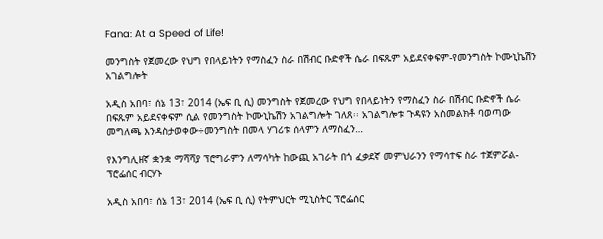Fana: At a Speed of Life!

መንግስት የጀመረው የህግ የበላይነትን የማስፈን ስራ በሽብር ቡድኖች ሴራ በፍጹም አይደናቀፍም-የመንግስት ኮሙኒኬሽን አገልግሎት

አዲስ አበባ፣ ሰኔ 13፣ 2014 (ኤፍ ቢ ሲ) መንግስት የጀመረው የህግ የበላይነትን የማስፈን ስራ በሽብር ቡድኖች ሴራ በፍጹም አይደናቀፍም ሲል የመንግስት ኮሙኒኬሽን አገልግሎት ገለጸ፡፡ አገልግሎቱ ጉዳዩን አስመልክቶ ባወጣው መግለጫ እንዳስታወቀው÷መንግስት በመላ ሃገሪቱ ሰላምን ለማስፈን…

የእንግሊዘኛ ቋንቋ ማሻሻያ ፕሮግራምን ለማሳካት ከውጪ አገራት በጎ ፈቃደኛ መምህራንን የማሳተፍ ስራ ተጀምሯል- ፕሮፌሰር ብርሃኑ

አዲስ አበባ፣ ሰኔ 13፣ 2014 (ኤፍ ቢ ሲ) የትምህርት ሚኒስትር ፕሮፌሰር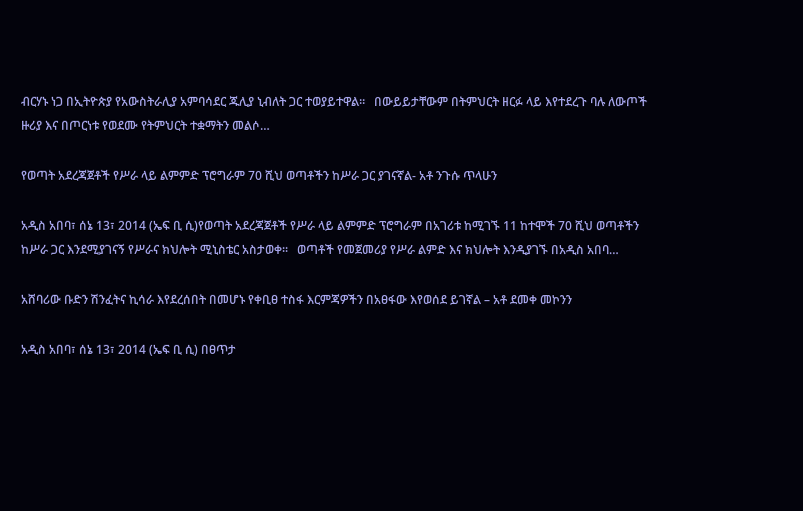ብርሃኑ ነጋ በኢትዮጵያ የአውስትራሊያ አምባሳደር ጁሊያ ኒብለት ጋር ተወያይተዋል።   በውይይታቸውም በትምህርት ዘርፉ ላይ እየተደረጉ ባሉ ለውጦች ዙሪያ እና በጦርነቱ የወደሙ የትምህርት ተቋማትን መልሶ…

የወጣት አደረጃጀቶች የሥራ ላይ ልምምድ ፕሮግራም 70 ሺህ ወጣቶችን ከሥራ ጋር ያገናኛል- አቶ ንጉሱ ጥላሁን

አዲስ አበባ፣ ሰኔ 13፣ 2014 (ኤፍ ቢ ሲ)የወጣት አደረጃጀቶች የሥራ ላይ ልምምድ ፕሮግራም በአገሪቱ ከሚገኙ 11 ከተሞች 70 ሺህ ወጣቶችን ከሥራ ጋር እንደሚያገናኝ የሥራና ክህሎት ሚኒስቴር አስታወቀ፡፡   ወጣቶች የመጀመሪያ የሥራ ልምድ እና ክህሎት እንዲያገኙ በአዲስ አበባ…

አሸባሪው ቡድን ሽንፈትና ኪሳራ እየደረሰበት በመሆኑ የቀቢፀ ተስፋ እርምጃዎችን በአፀፋው እየወሰደ ይገኛል – አቶ ደመቀ መኮንን

አዲስ አበባ፣ ሰኔ 13፣ 2014 (ኤፍ ቢ ሲ) በፀጥታ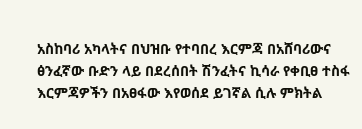አስከባሪ አካላትና በህዝቡ የተባበረ እርምጃ በአሸባሪውና ፅንፈኛው ቡድን ላይ በደረሰበት ሽንፈትና ኪሳራ የቀቢፀ ተስፋ እርምጃዎችን በአፀፋው እየወሰደ ይገኛል ሲሉ ምክትል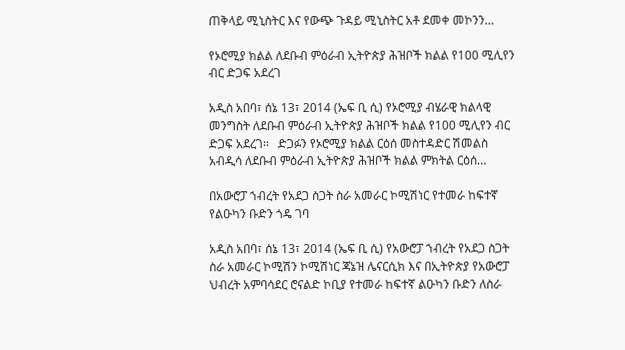ጠቅላይ ሚኒስትር እና የውጭ ጉዳይ ሚኒስትር አቶ ደመቀ መኮንን…

የኦሮሚያ ክልል ለደቡብ ምዕራብ ኢትዮጵያ ሕዝቦች ክልል የ100 ሚሊየን ብር ድጋፍ አደረገ

አዲስ አበባ፣ ሰኔ 13፣ 2014 (ኤፍ ቢ ሲ) የኦሮሚያ ብሄራዊ ክልላዊ መንግስት ለደቡብ ምዕራብ ኢትዮጵያ ሕዝቦች ክልል የ100 ሚሊየን ብር ድጋፍ አደረገ፡፡   ድጋፉን የኦሮሚያ ክልል ርዕሰ መስተዳድር ሽመልስ አብዲሳ ለደቡብ ምዕራብ ኢትዮጵያ ሕዝቦች ክልል ምክትል ርዕሰ…

በአውሮፓ ኀብረት የአደጋ ስጋት ስራ አመራር ኮሚሽነር የተመራ ከፍተኛ የልዑካን ቡድን ጎዴ ገባ

አዲስ አበባ፣ ሰኔ 13፣ 2014 (ኤፍ ቢ ሲ) የአውሮፓ ኀብረት የአደጋ ስጋት ስራ አመራር ኮሚሽን ኮሚሽነር ጃኔዝ ሌናርሲክ እና በኢትዮጵያ የአውሮፓ ህብረት አምባሳደር ሮናልድ ኮቢያ የተመራ ከፍተኛ ልዑካን ቡድን ለስራ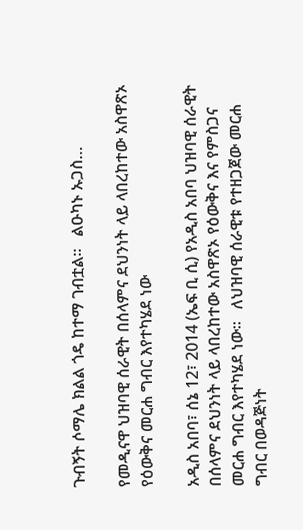ጉብኝት ሶማሌ ክልል ጎዴ ከተማ ገብቷል፡፡   ልዑካኑ ኡጋስ…

የመዲናዋ ህዝባዊ ሰራዊት በሰላምና ደህንነት ላይ ላበረከተው አስዋጽኦ የዕውቅና መርሐ ግብር እየተካሄደ ነው

አዲስ አበባ፣ ሰኔ 12፣ 2014 (ኤፍ ቢ ሲ) የአዲስ አበባ ህዝባዊ ሰራዊት በሰላምና ደህንነት ላይ ላበረከተው አስዋጽኦ የዕውቅና እና የምስጋና መርሐ ግብር እየተካሄደ ነው፡፡   ለህዝባዊ ሰራዊቱ የተዘጋጀው መርሐ ግብር በወዳጅነት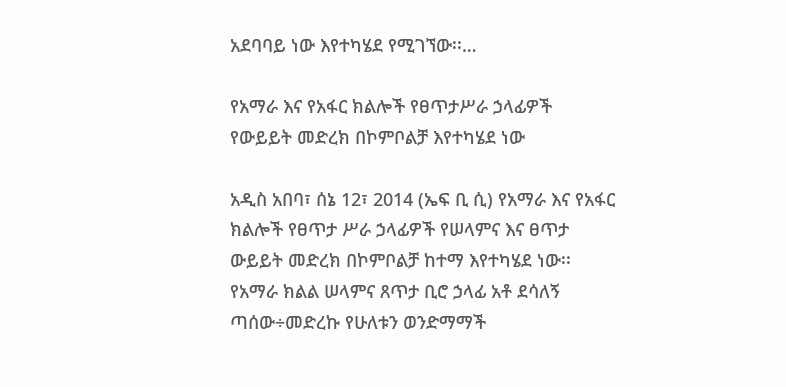አደባባይ ነው እየተካሄደ የሚገኘው፡፡…

የአማራ እና የአፋር ክልሎች የፀጥታሥራ ኃላፊዎች የውይይት መድረክ በኮምቦልቻ እየተካሄደ ነው

አዲስ አበባ፣ ሰኔ 12፣ 2014 (ኤፍ ቢ ሲ) የአማራ እና የአፋር ክልሎች የፀጥታ ሥራ ኃላፊዎች የሠላምና እና ፀጥታ ውይይት መድረክ በኮምቦልቻ ከተማ እየተካሄደ ነው፡፡   የአማራ ክልል ሠላምና ጸጥታ ቢሮ ኃላፊ አቶ ደሳለኝ ጣሰው÷መድረኩ የሁለቱን ወንድማማች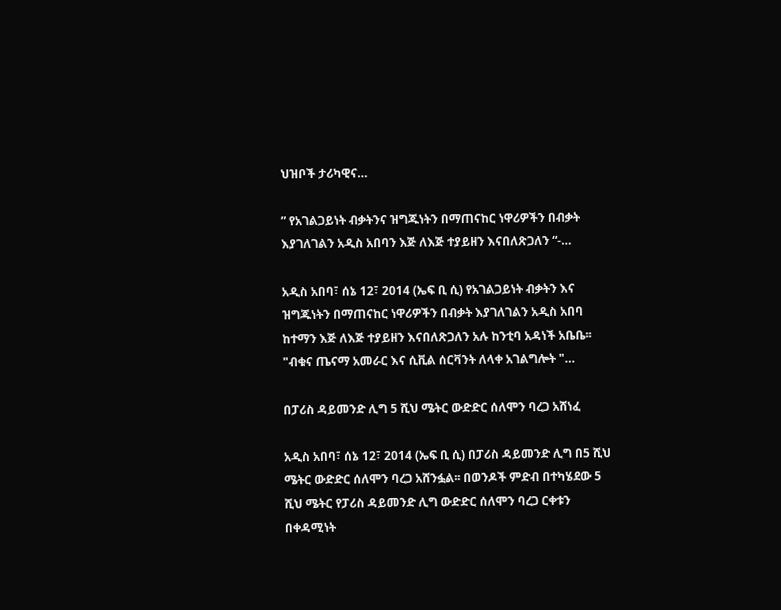ህዝቦች ታሪካዊና…

” የአገልጋይነት ብቃትንና ዝግጁነትን በማጠናከር ነዋሪዎችን በብቃት እያገለገልን አዲስ አበባን እጅ ለእጅ ተያይዘን እናበለጽጋለን “-…

አዲስ አበባ፣ ሰኔ 12፣ 2014 (ኤፍ ቢ ሲ) የአገልጋይነት ብቃትን እና ዝግጁነትን በማጠናከር ነዋሪዎችን በብቃት እያገለገልን አዲስ አበባ ከተማን እጅ ለእጅ ተያይዘን እናበለጽጋለን አሉ ከንቲባ አዳነች አቤቤ፡፡   "ብቁና ጤናማ አመራር እና ሲቪል ሰርቫንት ለላቀ አገልግሎት "…

በፓሪስ ዳይመንድ ሊግ 5 ሺህ ሜትር ውድድር ሰለሞን ባረጋ አሸነፈ

አዲስ አበባ፣ ሰኔ 12፣ 2014 (ኤፍ ቢ ሲ) በፓሪስ ዳይመንድ ሊግ በ5 ሺህ ሜትር ውድድር ሰለሞን ባረጋ አሸንፏል፡፡ በወንዶች ምድብ በተካሄደው 5 ሺህ ሜትር የፓሪስ ዳይመንድ ሊግ ውድድር ሰለሞን ባረጋ ርቀቱን በቀዳሚነት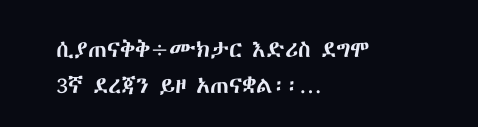ሲያጠናቅቅ÷ሙክታር እድሪስ ደግሞ 3ኛ ደረጃን ይዞ አጠናቋል፡፡…